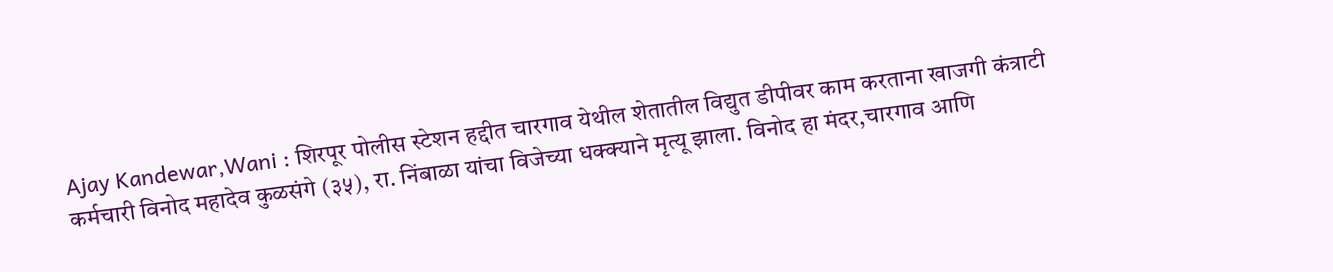Ajay Kandewar,Wani : शिरपूर पोलीस स्टेशन हद्दीत चारगाव येथील शेतातील विद्युत डीपीवर काम करताना खाजगी कंत्राटी कर्मचारी विनोद महादेव कुळसंगे (३५), रा. निंबाळा यांचा विजेच्या धक्क्याने मृत्यू झाला. विनोद हा मंदर,चारगाव आणि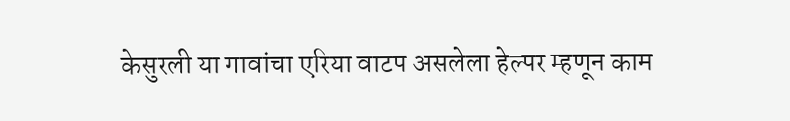केसुरली या गावांचा एरिया वाटप असलेला हेल्पर म्हणून काम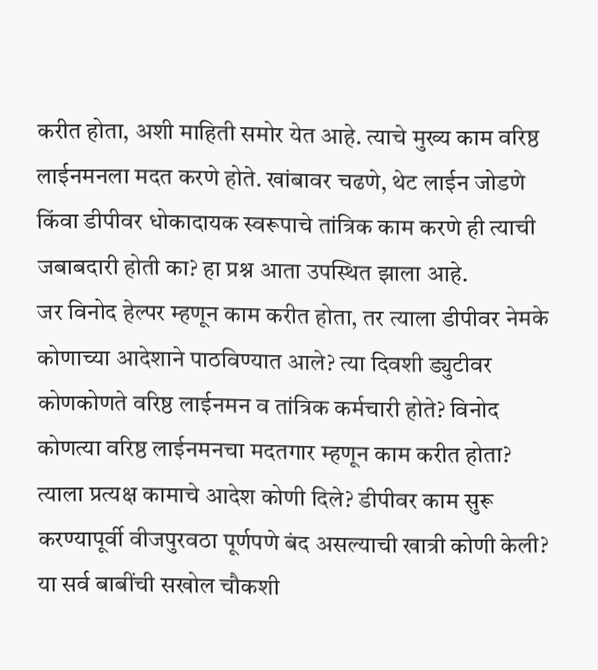करीत होता, अशी माहिती समोर येत आहे. त्याचे मुख्य काम वरिष्ठ लाईनमनला मदत करणे होते. खांबावर चढणे, थेट लाईन जोडणे किंवा डीपीवर धोकादायक स्वरूपाचे तांत्रिक काम करणे ही त्याची जबाबदारी होती का? हा प्रश्न आता उपस्थित झाला आहे.
जर विनोद हेल्पर म्हणून काम करीत होता, तर त्याला डीपीवर नेमके कोणाच्या आदेशाने पाठविण्यात आले? त्या दिवशी ड्युटीवर कोणकोणते वरिष्ठ लाईनमन व तांत्रिक कर्मचारी होते? विनोद कोणत्या वरिष्ठ लाईनमनचा मदतगार म्हणून काम करीत होता? त्याला प्रत्यक्ष कामाचे आदेश कोणी दिले? डीपीवर काम सुरू करण्यापूर्वी वीजपुरवठा पूर्णपणे बंद असल्याची खात्री कोणी केली? या सर्व बाबींची सखोल चौकशी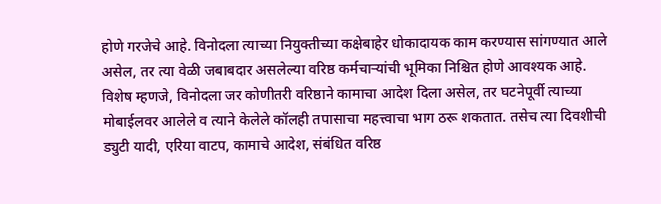होणे गरजेचे आहे. विनोदला त्याच्या नियुक्तीच्या कक्षेबाहेर धोकादायक काम करण्यास सांगण्यात आले असेल, तर त्या वेळी जबाबदार असलेल्या वरिष्ठ कर्मचाऱ्यांची भूमिका निश्चित होणे आवश्यक आहे.
विशेष म्हणजे, विनोदला जर कोणीतरी वरिष्ठाने कामाचा आदेश दिला असेल, तर घटनेपूर्वी त्याच्या मोबाईलवर आलेले व त्याने केलेले कॉलही तपासाचा महत्त्वाचा भाग ठरू शकतात. तसेच त्या दिवशीची ड्युटी यादी, एरिया वाटप, कामाचे आदेश, संबंधित वरिष्ठ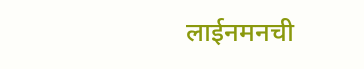लाईनमनची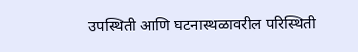उपस्थिती आणि घटनास्थळावरील परिस्थिती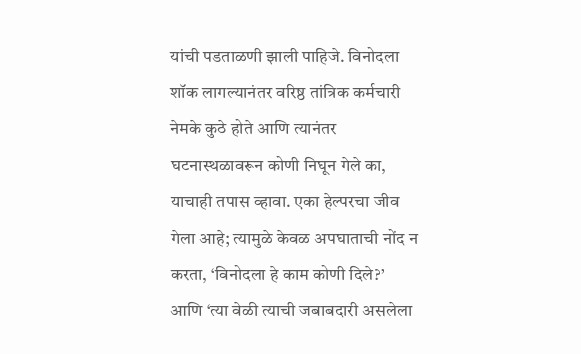यांची पडताळणी झाली पाहिजे. विनोदला शॉक लागल्यानंतर वरिष्ठ तांत्रिक कर्मचारी नेमके कुठे होते आणि त्यानंतर घटनास्थळावरून कोणी निघून गेले का, याचाही तपास व्हावा. एका हेल्परचा जीव गेला आहे; त्यामुळे केवळ अपघाताची नोंद न करता, ‘विनोदला हे काम कोणी दिले?’ आणि ‘त्या वेळी त्याची जबाबदारी असलेला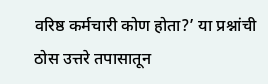वरिष्ठ कर्मचारी कोण होता?’ या प्रश्नांची ठोस उत्तरे तपासातून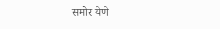समोर येणे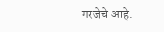गरजेचे आहे.